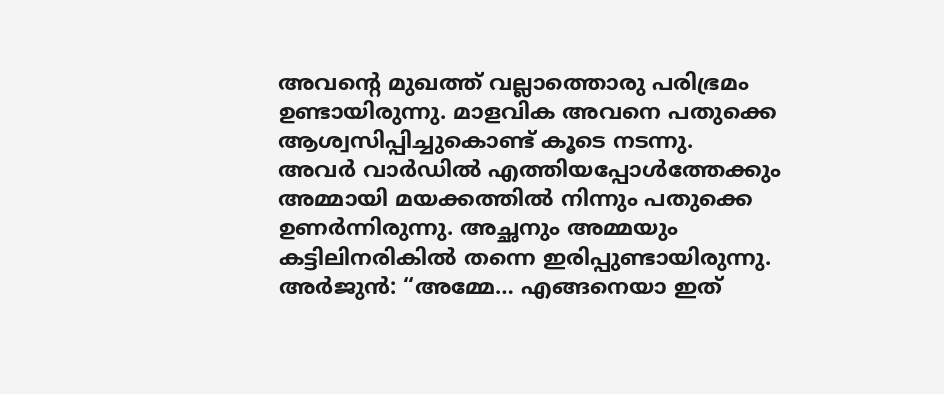അവന്റെ മുഖത്ത് വല്ലാത്തൊരു പരിഭ്രമം ഉണ്ടായിരുന്നു. മാളവിക അവനെ പതുക്കെ ആശ്വസിപ്പിച്ചുകൊണ്ട് കൂടെ നടന്നു.
അവർ വാർഡിൽ എത്തിയപ്പോൾത്തേക്കും അമ്മായി മയക്കത്തിൽ നിന്നും പതുക്കെ ഉണർന്നിരുന്നു. അച്ഛനും അമ്മയും കട്ടിലിനരികിൽ തന്നെ ഇരിപ്പുണ്ടായിരുന്നു.
അർജുൻ: “അമ്മേ… എങ്ങനെയാ ഇത്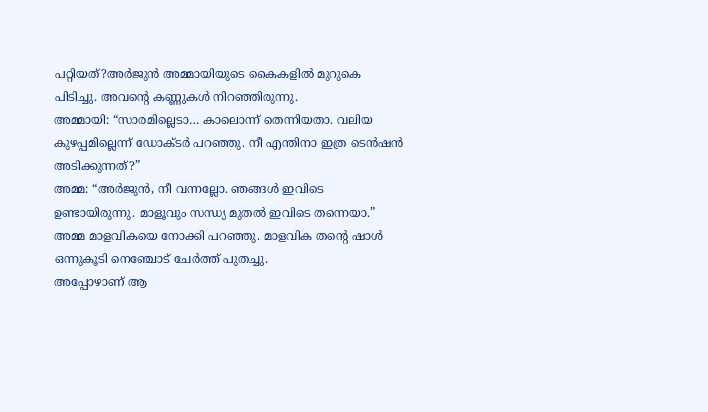പറ്റിയത്?അർജുൻ അമ്മായിയുടെ കൈകളിൽ മുറുകെ പിടിച്ചു. അവന്റെ കണ്ണുകൾ നിറഞ്ഞിരുന്നു.
അമ്മായി: “സാരമില്ലെടാ… കാലൊന്ന് തെന്നിയതാ. വലിയ കുഴപ്പമില്ലെന്ന് ഡോക്ടർ പറഞ്ഞു. നീ എന്തിനാ ഇത്ര ടെൻഷൻ അടിക്കുന്നത്?”
അമ്മ: “അർജുൻ, നീ വന്നല്ലോ. ഞങ്ങൾ ഇവിടെ ഉണ്ടായിരുന്നു. മാളൂവും സന്ധ്യ മുതൽ ഇവിടെ തന്നെയാ.”
അമ്മ മാളവികയെ നോക്കി പറഞ്ഞു. മാളവിക തന്റെ ഷാൾ ഒന്നുകൂടി നെഞ്ചോട് ചേർത്ത് പുതച്ചു.
അപ്പോഴാണ് ആ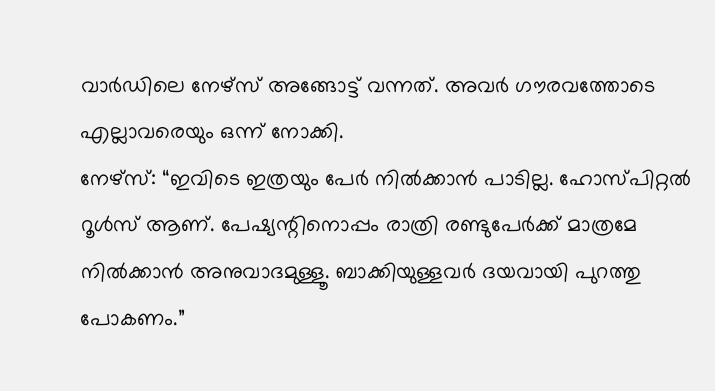വാർഡിലെ നേഴ്സ് അങ്ങോട്ട് വന്നത്. അവർ ഗൗരവത്തോടെ എല്ലാവരെയും ഒന്ന് നോക്കി.
നേഴ്സ്: “ഇവിടെ ഇത്രയും പേർ നിൽക്കാൻ പാടില്ല. ഹോസ്പിറ്റൽ റൂൾസ് ആണ്. പേഷ്യന്റിനൊപ്പം രാത്രി രണ്ടുപേർക്ക് മാത്രമേ നിൽക്കാൻ അനുവാദമുള്ളൂ. ബാക്കിയുള്ളവർ ദയവായി പുറത്തു പോകണം.”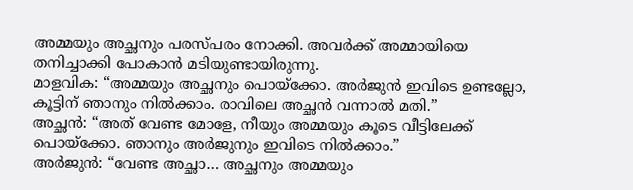അമ്മയും അച്ഛനും പരസ്പരം നോക്കി. അവർക്ക് അമ്മായിയെ തനിച്ചാക്കി പോകാൻ മടിയുണ്ടായിരുന്നു.
മാളവിക: “അമ്മയും അച്ഛനും പൊയ്ക്കോ. അർജുൻ ഇവിടെ ഉണ്ടല്ലോ, കൂട്ടിന് ഞാനും നിൽക്കാം. രാവിലെ അച്ഛൻ വന്നാൽ മതി.”
അച്ഛൻ: “അത് വേണ്ട മോളേ, നീയും അമ്മയും കൂടെ വീട്ടിലേക്ക് പൊയ്ക്കോ. ഞാനും അർജുനും ഇവിടെ നിൽക്കാം.”
അർജുൻ: “വേണ്ട അച്ഛാ… അച്ഛനും അമ്മയും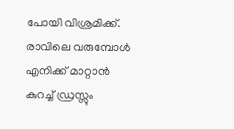പോയി വിശ്രമിക്ക്. രാവിലെ വരുമ്പോൾ എനിക്ക് മാറ്റാൻ കുറച്ച് ഡ്രസ്സും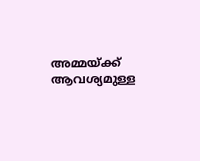അമ്മയ്ക്ക് ആവശ്യമുള്ള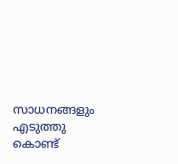സാധനങ്ങളും എടുത്തു കൊണ്ട്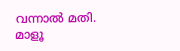വന്നാൽ മതി. മാളൂ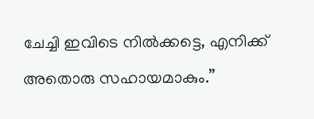ചേച്ചി ഇവിടെ നിൽക്കട്ടെ, എനിക്ക് അതൊരു സഹായമാകും.”